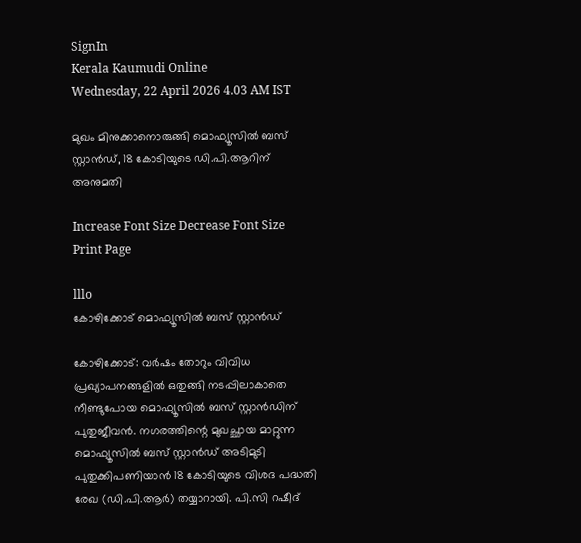SignIn
Kerala Kaumudi Online
Wednesday, 22 April 2026 4.03 AM IST

മുഖം മിനുക്കാനൊരുങ്ങി മൊഫ്യൂസിൽ ബസ് സ്റ്റാൻഡ്, 18 കോടിയുടെ ഡി.പി.ആറിന് അനുമതി

Increase Font Size Decrease Font Size Print Page

lllo
കോഴിക്കോട് മൊഫ്യൂസിൽ ബസ് സ്റ്റാൻഡ്

കോഴിക്കോട്: വർഷം തോറും വിവിധ പ്രഖ്യാപനങ്ങളിൽ ഒതുങ്ങി നടപ്പിലാകാതെ നീണ്ടുപോയ മൊഫ്യൂസിൽ ബസ് സ്റ്റാൻഡിന് പുതുജീവൻ. നഗരത്തിന്റെ മുഖച്ഛായ മാറ്റുന്ന മൊഫ്യൂസിൽ ബസ് സ്റ്റാൻഡ് അടിമുടി പുതുക്കിപണിയാൻ 18 കോടിയുടെ വിശദ പദ്ധതി രേഖ (ഡി.പി.ആർ) തയ്യാറായി. പി.സി റഷീദ്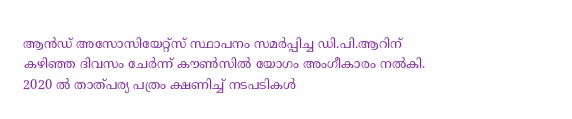ആൻഡ് അസോസിയേറ്റ്സ് സ്ഥാപനം സമർപ്പിച്ച ഡി.പി.ആറിന് കഴിഞ്ഞ ദിവസം ചേർന്ന് കൗൺസിൽ യോഗം അംഗീകാരം നൽകി. 2020 ൽ താത്പര്യ പത്രം ക്ഷണിച്ച് നടപടികൾ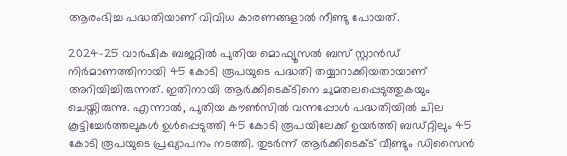ആരംഭിച്ച പദ്ധതിയാണ് വിവിധ കാരണങ്ങളാൽ നീണ്ടു പോയത്.

2024-25 വാർഷിക ബജറ്റിൽ പുതിയ മൊഫ്യൂസൽ ബസ് സ്റ്റാൻഡ് നിർമാണത്തിനായി 45 കോടി രൂപയുടെ പദ്ധതി തയ്യാറാക്കിയതായാണ് അറിയിച്ചിരുന്നത്. ഇതിനായി ആർക്കിടെക്ടിനെ ചുമതലപ്പെടുത്തുകയും ചെയ്തിരുന്നു. എന്നാൽ, പുതിയ കൗൺസിൽ വന്നപ്പോൾ പദ്ധതിയിൽ ചില കൂട്ടിച്ചേർത്തലുകൾ ഉൾപ്പെടുത്തി 45 കോടി രൂപയിലേക്ക് ഉയർത്തി ബഡ്റ്റിലും 45 കോടി രൂപയുടെ പ്രഖ്യാപനം നടത്തി. തുടർന്ന് ആർക്കിടെക്ട് വീണ്ടും ഡിസൈൻ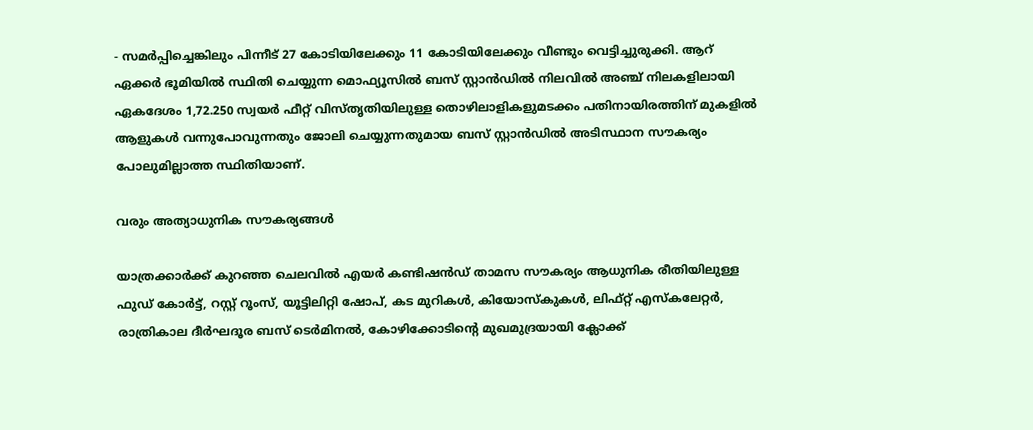- സമർപ്പിച്ചെങ്കിലും പിന്നീട് 27 കോടിയിലേക്കും 11 കോടിയിലേക്കും വീണ്ടും വെട്ടിച്ചുരുക്കി. ആറ് ഏക്കർ ഭൂമിയിൽ സ്ഥിതി ചെയ്യുന്ന മൊഫ്യൂസിൽ ബസ് സ്റ്റാൻഡിൽ നിലവിൽ അഞ്ച് നിലകളിലായി ഏകദേശം 1,72.250 സ്വയർ ഫീറ്റ് വിസ്തൃതിയിലുള്ള തൊഴിലാളികളുമടക്കം പതിനായിരത്തിന് മുകളിൽ ആളുകൾ വന്നുപോവുന്നതും ജോലി ചെയ്യുന്നതുമായ ബസ് സ്റ്റാൻഡിൽ അടിസ്ഥാന സൗകര്യം പോലുമില്ലാത്ത സ്ഥിതിയാണ്.

വരും അത്യാധുനിക സൗകര്യങ്ങൾ

യാത്രക്കാർക്ക് കുറഞ്ഞ ചെലവിൽ എയർ കണ്ടിഷൻഡ് താമസ സൗകര്യം ആധുനിക രീതിയിലുള്ള ഫുഡ് കോർട്ട്, റസ്റ്റ് റൂംസ്, യൂട്ടിലിറ്റി ഷോപ്, കട മുറികൾ, കിയോസ്കുകൾ, ലിഫ്റ്റ് എസ്കലേറ്റർ, രാത്രികാല ദീർഘദൂര ബസ് ടെർമിനൽ, കോഴിക്കോടിന്റെ മുഖമുദ്രയായി ക്ലോക്ക്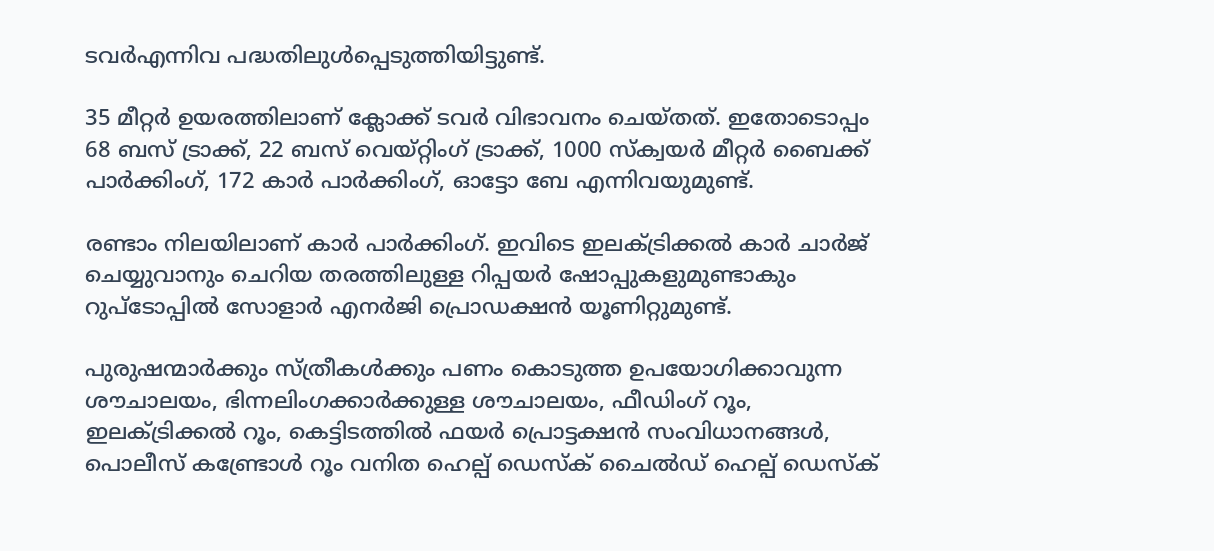ടവർഎന്നിവ പദ്ധതിലുൾപ്പെടുത്തിയിട്ടുണ്ട്.

35 മീറ്റർ ഉയരത്തിലാണ് ക്ലോക്ക് ടവർ വിഭാവനം ചെയ്‌തത്. ഇതോടൊപ്പം 68 ബസ് ട്രാക്ക്, 22 ബസ് വെയ്റ്റിംഗ് ട്രാക്ക്, 1000 സ്ക‌്വയർ മീറ്റർ ബൈക്ക് പാർക്കിംഗ്, 172 കാർ പാർക്കിംഗ്, ഓട്ടോ ബേ എന്നിവയുമുണ്ട്.

രണ്ടാം നിലയിലാണ് കാർ പാർക്കിംഗ്. ഇവിടെ ഇലക്ട്രിക്കൽ കാർ ചാർജ് ചെയ്യുവാനും ചെറിയ തരത്തിലുള്ള റിപ്പയർ ഷോപ്പുകളുമുണ്ടാകും റുപ്ടോപ്പിൽ സോളാർ എനർജി പ്രൊഡക്ഷൻ യൂണിറ്റുമുണ്ട്.

പുരുഷന്മാർക്കും സ്ത്രീകൾക്കും പണം കൊടുത്ത ഉപയോഗിക്കാവുന്ന ശൗചാലയം, ഭിന്നലിംഗക്കാർക്കുള്ള ശൗചാലയം, ഫീഡിംഗ് റൂം, ഇലക്ട്രിക്കൽ റൂം, കെട്ടിടത്തിൽ ഫയർ പ്രൊട്ടക്ഷൻ സംവിധാനങ്ങൾ, പൊലീസ് കണ്ട്രോൾ റൂം വനിത ഹെല്പ് ഡെസ്ക് ചൈൽഡ് ഹെല്പ് ഡെസ്ക്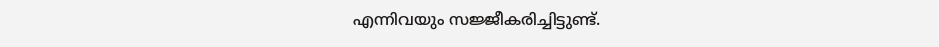എന്നിവയും സജ്ജീകരിച്ചിട്ടുണ്ട്.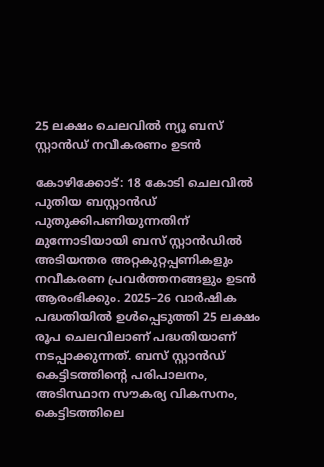25 ലക്ഷം ചെലവിൽ ന്യൂ ബസ് സ്റ്റാൻഡ് നവീകരണം ഉടൻ

കോഴിക്കോട്: 18 കോടി ചെലവിൽ പുതിയ ബസ്റ്റാൻഡ് പുതുക്കിപണിയുന്നതിന് മുന്നോടിയായി ബസ് സ്റ്റാൻഡിൽ അടിയന്തര അറ്റകുറ്റപ്പണികളും നവീകരണ പ്രവർത്തനങ്ങളും ഉടൻ ആരംഭിക്കും. 2025–26 വാർഷിക പദ്ധതിയിൽ ഉൾപ്പെടുത്തി 25 ലക്ഷം രൂപ ചെലവിലാണ് പദ്ധതിയാണ് നടപ്പാക്കുന്നത്. ബസ് സ്റ്റാൻഡ് കെട്ടിടത്തിന്റെ പരിപാലനം, അടിസ്ഥാന സൗകര്യ വികസനം, കെട്ടിടത്തിലെ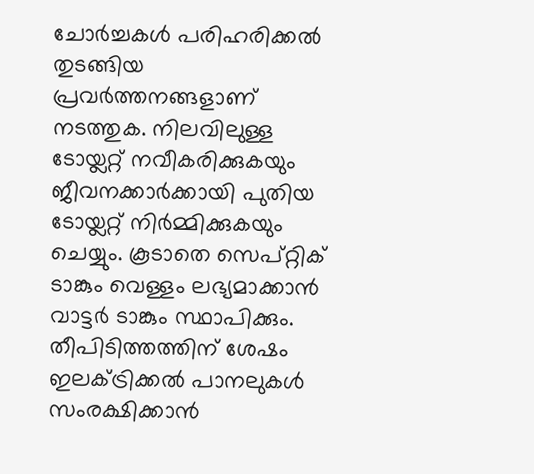ചോർച്ചകൾ പരിഹരിക്കൽ തുടങ്ങിയ പ്രവർത്തനങ്ങളാണ് നടത്തുക. നിലവിലുള്ള ടോയ്ലറ്റ് നവീകരിക്കുകയും ജീവനക്കാർക്കായി പുതിയ ടോയ്ലറ്റ് നിർമ്മിക്കുകയും ചെയ്യും. കൂടാതെ സെപ്റ്റിക് ടാങ്കും വെള്ളം ലഭ്യമാക്കാൻ വാട്ടർ ടാങ്കും സ്ഥാപിക്കും. തീപിടിത്തത്തിന് ശേഷം ഇലക്ട്രിക്കൽ പാനലുകൾ സംരക്ഷിക്കാൻ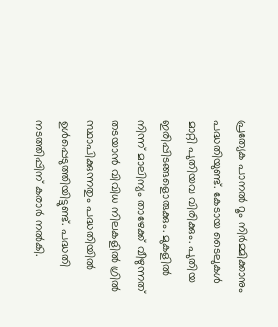പ്രത്യേക പാനൽ റൂം നിർമ്മിക്കാനും പദ്ധതിയുണ്ട്. കേടായ ടൈലുകൾ മാറ്റി പുതിയവ വിരിക്കും. പുതിയ ഇരിപ്പിടങ്ങളൊരുക്കും. മുകളിൽ നിന്ന് മാലിന്യം താഴേക്ക് വീഴുന്നത് തടയാൻ വിവിധ നിലകളിൽ ഗ്രിൽ സ്ഥാപിക്കുന്നതും പദ്ധതിയിൽ ഉൾപ്പെടുത്തിയിട്ടുണ്ട്. പദ്ധതി നടത്തിപ്പിന് കരാർ നൽകി.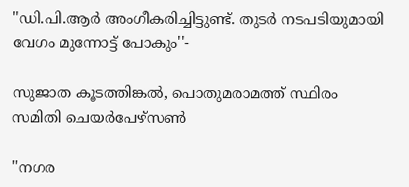''ഡി.പി.ആർ അംഗീകരിച്ചിട്ടുണ്ട്. തുടർ നടപടിയുമായി വേഗം മുന്നോട്ട് പോകും''-

സുജാത കൂടത്തിങ്കൽ, പൊതുമരാമത്ത് സ്ഥിരം സമിതി ചെയർപേഴ്സൺ

''നഗര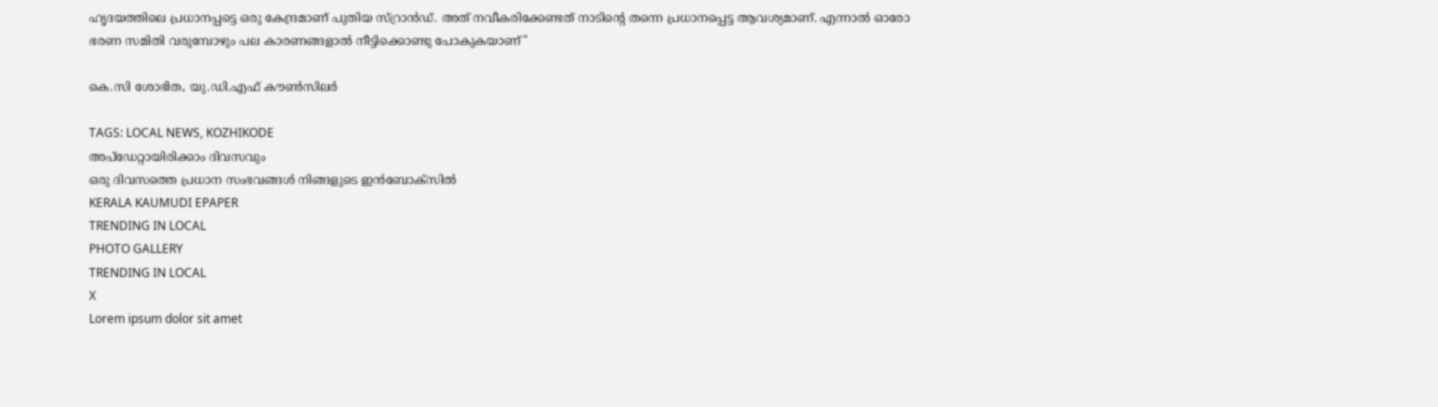ഹൃദയത്തിലെ പ്രധാനപ്പട്ടെ ഒരു കേന്ദ്രമാണ് പുതിയ സ്റ്രാൻഡ്. അത് നവീകരിക്കേണ്ടത് നാടിന്റെ തന്നെ പ്രധാനപ്പെട്ട ആവശ്യമാണ്. എന്നാൽ ഓരോ ഭരണ സമിതി വരുമ്പോഴും പല കാരണങ്ങളാൽ നീട്ടിക്കൊണ്ടു പോകുകയാണ്''

കെ.സി ശോഭിത, യു.ഡി.എഫ് കൗൺസിലർ

TAGS: LOCAL NEWS, KOZHIKODE
അപ്ഡേറ്റായിരിക്കാം ദിവസവും
ഒരു ദിവസത്തെ പ്രധാന സംഭവങ്ങൾ നിങ്ങളുടെ ഇൻബോക്സിൽ
KERALA KAUMUDI EPAPER
TRENDING IN LOCAL
PHOTO GALLERY
TRENDING IN LOCAL
X
Lorem ipsum dolor sit amet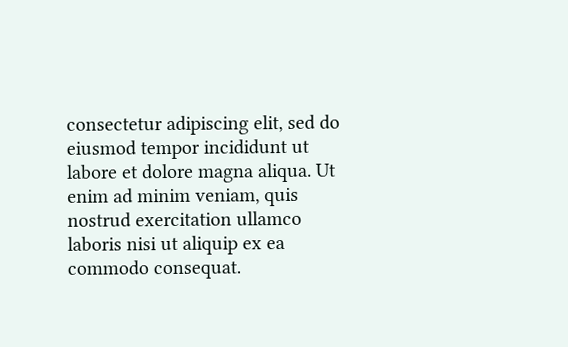consectetur adipiscing elit, sed do eiusmod tempor incididunt ut labore et dolore magna aliqua. Ut enim ad minim veniam, quis nostrud exercitation ullamco laboris nisi ut aliquip ex ea commodo consequat.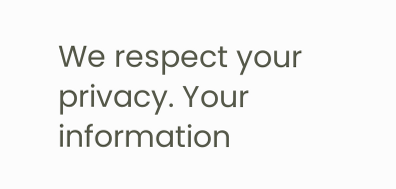We respect your privacy. Your information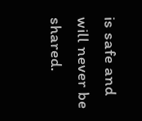is safe and will never be shared.